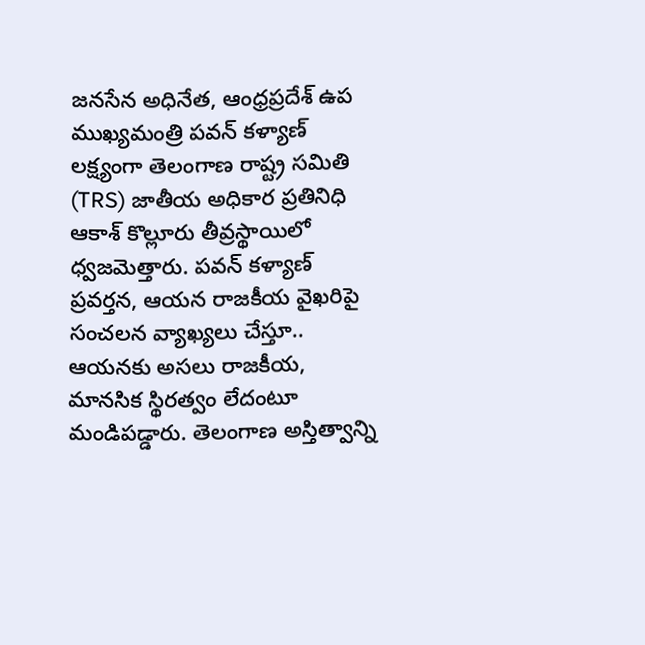జనసేన అధినేత, ఆంధ్రప్రదేశ్ ఉప ముఖ్యమంత్రి పవన్ కళ్యాణ్ లక్ష్యంగా తెలంగాణ రాష్ట్ర సమితి (TRS) జాతీయ అధికార ప్రతినిధి ఆకాశ్ కొల్లూరు తీవ్రస్థాయిలో ధ్వజమెత్తారు. పవన్ కళ్యాణ్ ప్రవర్తన, ఆయన రాజకీయ వైఖరిపై సంచలన వ్యాఖ్యలు చేస్తూ..
ఆయనకు అసలు రాజకీయ, మానసిక స్థిరత్వం లేదంటూ మండిపడ్డారు. తెలంగాణ అస్తిత్వాన్ని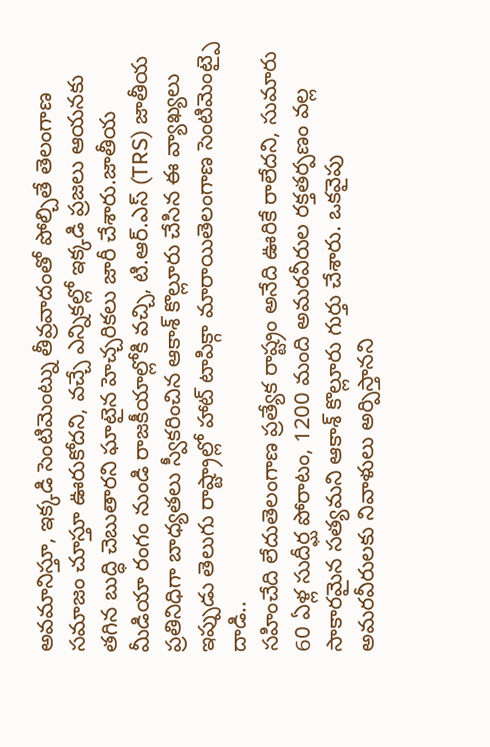అవమానిస్తూ, ఇక్కడి సెంటిమెంట్ను తీవ్రవాదంతో పోల్చితే తెలంగాణ సమాజం చూస్తూ ఊరుకోదని, వచ్చే ఎన్నికల్లో ఇక్కడి ప్రజలు ఆయనకు తగిన బుద్ధి చెబుతారని ఘాటైన హెచ్చరికలు జారీ చేశారు.జాతీయ మీడియా రంగం నుండి రాజకీయాల్లోకి వచ్చి, టి.ఆర్.ఎస్ (TRS) జాతీయ ప్రతినిధిగా బాధ్యతలు స్వీకరించిన ఆకాశ్ కొల్లూరు చేసిన ఈ వ్యాఖ్యలు ఇప్పుడు తెలుగు రాష్ట్రాల్లో హాట్ టాపిక్గా మారాయితెలంగాణ సెంటిమెంట్పై దాడి..
సహించేది లేదుతెలంగాణ ప్రత్యేక రాష్ట్రం అనేది ఊరికే రాలేదని, సుమారు 60 ఏళ్ల సుదీర్ఘ పోరాటం, 1200 మంది అమరవీరుల రక్తతర్పణం వల్ల సాకారమైన సత్యమని ఆకాశ్ కొల్లూరు గుర్తు చేశారు. ఒకవైపు అమరవీరులకు నివాళులు అర్పిస్తానని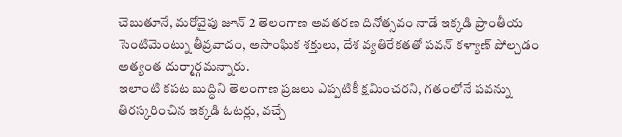చెబుతూనే, మరోవైపు జూన్ 2 తెలంగాణ అవతరణ దినోత్సవం నాడే ఇక్కడి ప్రాంతీయ సెంటిమెంట్ను తీవ్రవాదం, అసాంఘిక శక్తులు, దేశ వ్యతిరేకతతో పవన్ కళ్యాణ్ పోల్చడం అత్యంత దుర్మార్గమన్నారు.
ఇలాంటి కపట బుద్ధిని తెలంగాణ ప్రజలు ఎప్పటికీ క్షమించరని, గతంలోనే పవన్ను తిరస్కరించిన ఇక్కడి ఓటర్లు, వచ్చే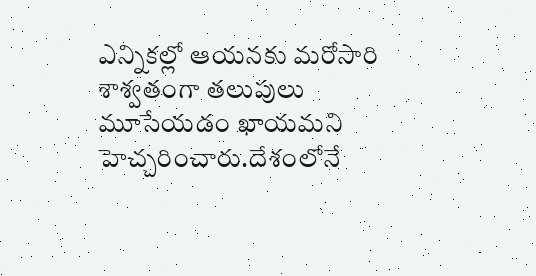ఎన్నికల్లో ఆయనకు మరోసారి శాశ్వతంగా తలుపులు మూసేయడం ఖాయమని హెచ్చరించారు.దేశంలోనే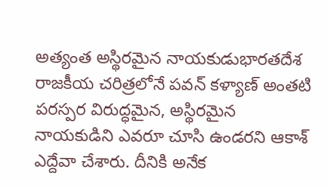అత్యంత అస్థిరమైన నాయకుడుభారతదేశ రాజకీయ చరిత్రలోనే పవన్ కళ్యాణ్ అంతటి పరస్పర విరుద్ధమైన, అస్థిరమైన నాయకుడిని ఎవరూ చూసి ఉండరని ఆకాశ్ ఎద్దేవా చేశారు. దీనికి అనేక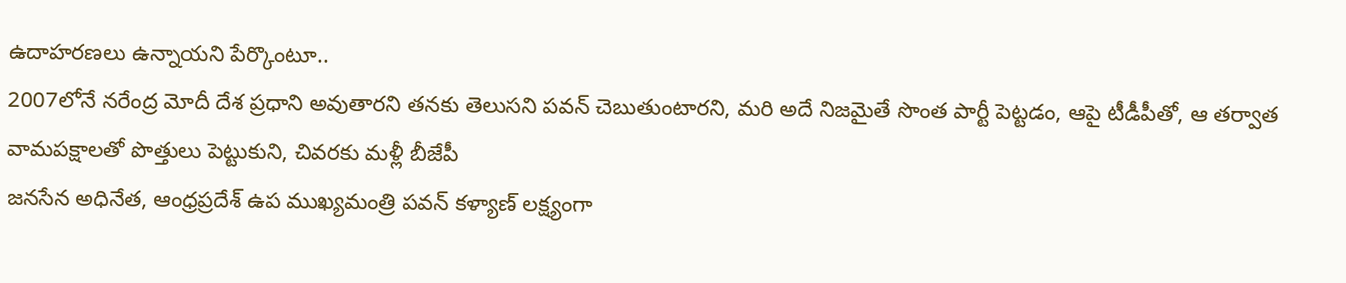ఉదాహరణలు ఉన్నాయని పేర్కొంటూ..
2007లోనే నరేంద్ర మోదీ దేశ ప్రధాని అవుతారని తనకు తెలుసని పవన్ చెబుతుంటారని, మరి అదే నిజమైతే సొంత పార్టీ పెట్టడం, ఆపై టీడీపీతో, ఆ తర్వాత వామపక్షాలతో పొత్తులు పెట్టుకుని, చివరకు మళ్లీ బీజేపీ
జనసేన అధినేత, ఆంధ్రప్రదేశ్ ఉప ముఖ్యమంత్రి పవన్ కళ్యాణ్ లక్ష్యంగా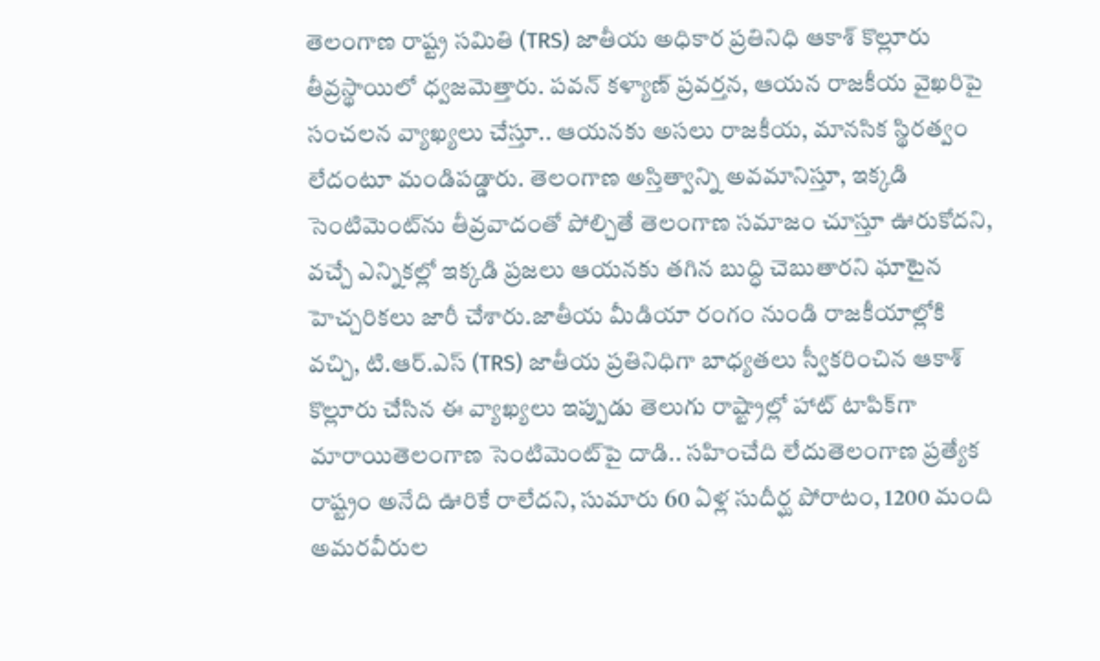తెలంగాణ రాష్ట్ర సమితి (TRS) జాతీయ అధికార ప్రతినిధి ఆకాశ్ కొల్లూరు తీవ్రస్థాయిలో ధ్వజమెత్తారు. పవన్ కళ్యాణ్ ప్రవర్తన, ఆయన రాజకీయ వైఖరిపై సంచలన వ్యాఖ్యలు చేస్తూ.. ఆయనకు అసలు రాజకీయ, మానసిక స్థిరత్వం లేదంటూ మండిపడ్డారు. తెలంగాణ అస్తిత్వాన్ని అవమానిస్తూ, ఇక్కడి సెంటిమెంట్‌ను తీవ్రవాదంతో పోల్చితే తెలంగాణ సమాజం చూస్తూ ఊరుకోదని, వచ్చే ఎన్నికల్లో ఇక్కడి ప్రజలు ఆయనకు తగిన బుద్ధి చెబుతారని ఘాటైన హెచ్చరికలు జారీ చేశారు.జాతీయ మీడియా రంగం నుండి రాజకీయాల్లోకి వచ్చి, టి.ఆర్.ఎస్ (TRS) జాతీయ ప్రతినిధిగా బాధ్యతలు స్వీకరించిన ఆకాశ్ కొల్లూరు చేసిన ఈ వ్యాఖ్యలు ఇప్పుడు తెలుగు రాష్ట్రాల్లో హాట్ టాపిక్‌గా మారాయితెలంగాణ సెంటిమెంట్‌పై దాడి.. సహించేది లేదుతెలంగాణ ప్రత్యేక రాష్ట్రం అనేది ఊరికే రాలేదని, సుమారు 60 ఏళ్ల సుదీర్ఘ పోరాటం, 1200 మంది అమరవీరుల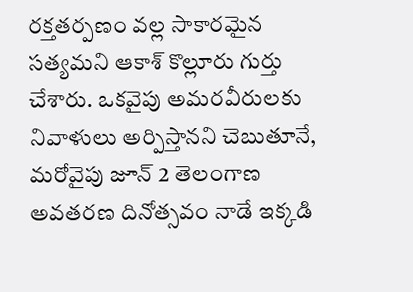రక్తతర్పణం వల్ల సాకారమైన సత్యమని ఆకాశ్ కొల్లూరు గుర్తు చేశారు. ఒకవైపు అమరవీరులకు నివాళులు అర్పిస్తానని చెబుతూనే, మరోవైపు జూన్ 2 తెలంగాణ అవతరణ దినోత్సవం నాడే ఇక్కడి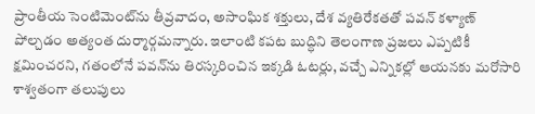ప్రాంతీయ సెంటిమెంట్‌ను తీవ్రవాదం, అసాంఘిక శక్తులు, దేశ వ్యతిరేకతతో పవన్ కళ్యాణ్ పోల్చడం అత్యంత దుర్మార్గమన్నారు. ఇలాంటి కపట బుద్ధిని తెలంగాణ ప్రజలు ఎప్పటికీ క్షమించరని, గతంలోనే పవన్‌ను తిరస్కరించిన ఇక్కడి ఓటర్లు, వచ్చే ఎన్నికల్లో ఆయనకు మరోసారి శాశ్వతంగా తలుపులు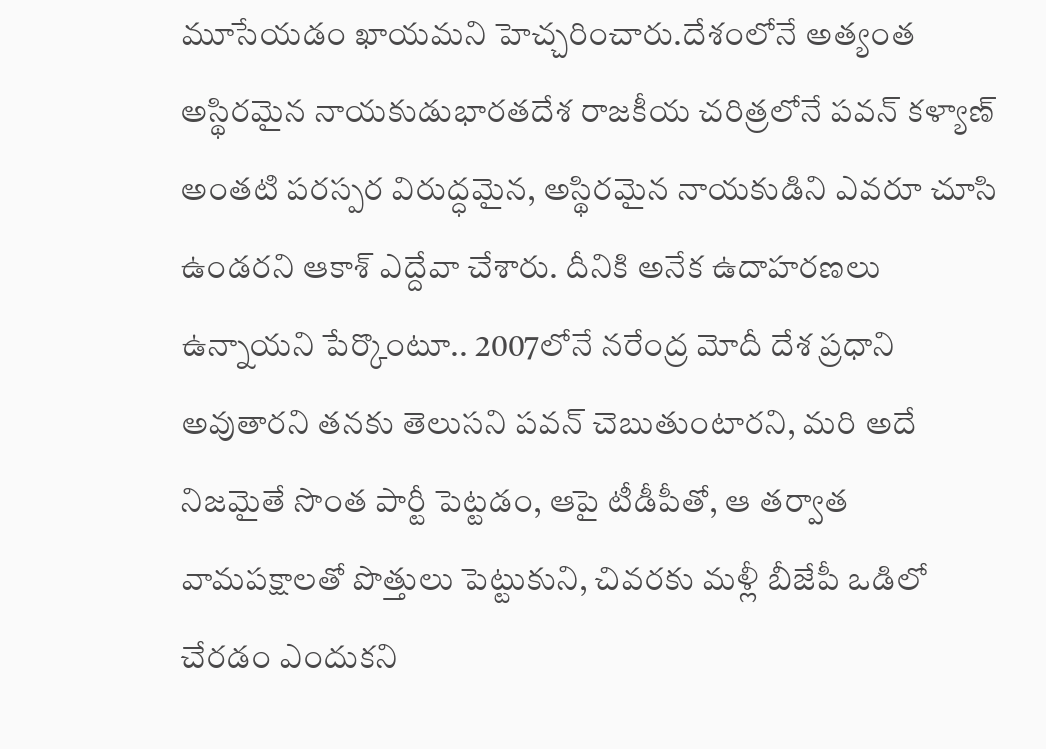మూసేయడం ఖాయమని హెచ్చరించారు.దేశంలోనే అత్యంత అస్థిరమైన నాయకుడుభారతదేశ రాజకీయ చరిత్రలోనే పవన్ కళ్యాణ్ అంతటి పరస్పర విరుద్ధమైన, అస్థిరమైన నాయకుడిని ఎవరూ చూసి ఉండరని ఆకాశ్ ఎద్దేవా చేశారు. దీనికి అనేక ఉదాహరణలు ఉన్నాయని పేర్కొంటూ.. 2007లోనే నరేంద్ర మోదీ దేశ ప్రధాని అవుతారని తనకు తెలుసని పవన్ చెబుతుంటారని, మరి అదే నిజమైతే సొంత పార్టీ పెట్టడం, ఆపై టీడీపీతో, ఆ తర్వాత వామపక్షాలతో పొత్తులు పెట్టుకుని, చివరకు మళ్లీ బీజేపీ ఒడిలో చేరడం ఎందుకని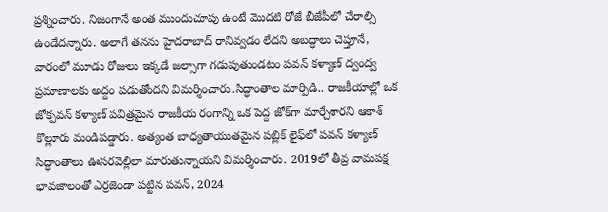ప్రశ్నించారు. నిజంగానే అంత ముందుచూపు ఉంటే మొదటి రోజే బీజేపీలో చేరాల్సి ఉండేదన్నారు. అలాగే తనను హైదరాబాద్ రానివ్వడం లేదని అబద్ధాలు చెప్తూనే, వారంలో మూడు రోజులు ఇక్కడే జల్సాగా గడుపుతుండటం పవన్ కళ్యాణ్ ద్వంద్వ ప్రమాణాలకు అద్దం పడుతోందని విమర్శించారు.సిద్ధాంతాల మార్పిడి.. రాజకీయాల్లో ఒక జోక్పవన్ కళ్యాణ్ పవిత్రమైన రాజకీయ రంగాన్ని ఒక పెద్ద జోక్‌గా మార్చేశారని ఆకాశ్ కొల్లూరు మండిపడ్డారు. అత్యంత బాధ్యతాయుతమైన పబ్లిక్ లైఫ్‌లో పవన్ కళ్యాణ్ సిద్ధాంతాలు ఊసరవెల్లిలా మారుతున్నాయని విమర్శించారు. 2019లో తీవ్ర వామపక్ష భావజాలంతో ఎర్రజెండా పట్టిన పవన్, 2024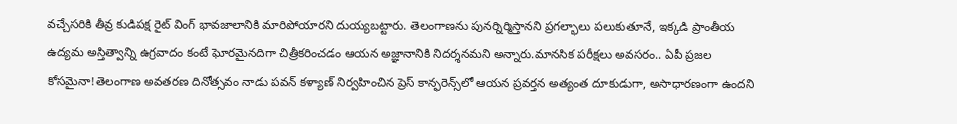వచ్చేసరికి తీవ్ర కుడిపక్ష రైట్ వింగ్ భావజాలానికి మారిపోయారని దుయ్యబట్టారు. తెలంగాణను పునర్నిర్మిస్తానని ప్రగల్భాలు పలుకుతూనే, ఇక్కడి ప్రాంతీయ ఉద్యమ అస్తిత్వాన్ని ఉగ్రవాదం కంటే ఘోరమైనదిగా చిత్రీకరించడం ఆయన అజ్ఞానానికి నిదర్శనమని అన్నారు.మానసిక పరీక్షలు అవసరం.. ఏపీ ప్రజల కోసమైనా!తెలంగాణ అవతరణ దినోత్సవం నాడు పవన్ కళ్యాణ్ నిర్వహించిన ప్రెస్ కాన్ఫరెన్స్‌లో ఆయన ప్రవర్తన అత్యంత దూకుడుగా, అసాధారణంగా ఉందని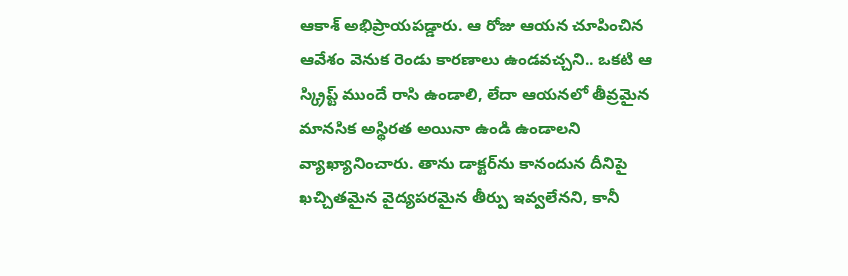ఆకాశ్ అభిప్రాయపడ్డారు. ఆ రోజు ఆయన చూపించిన ఆవేశం వెనుక రెండు కారణాలు ఉండవచ్చని.. ఒకటి ఆ స్క్రిప్ట్ ముందే రాసి ఉండాలి, లేదా ఆయనలో తీవ్రమైన మానసిక అస్థిరత అయినా ఉండి ఉండాలని వ్యాఖ్యానించారు. తాను డాక్టర్‌ను కానందున దీనిపై ఖచ్చితమైన వైద్యపరమైన తీర్పు ఇవ్వలేనని, కానీ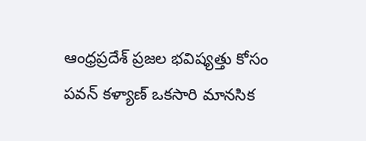ఆంధ్రప్రదేశ్ ప్రజల భవిష్యత్తు కోసం పవన్ కళ్యాణ్ ఒకసారి మానసిక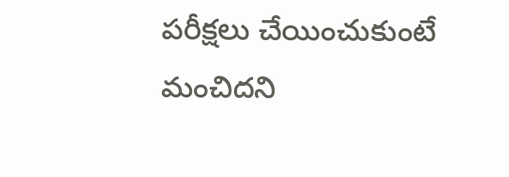పరీక్షలు చేయించుకుంటే మంచిదని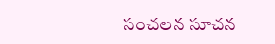సంచలన సూచన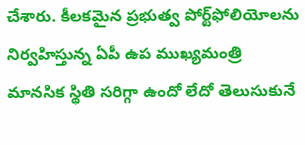చేశారు. కీలకమైన ప్రభుత్వ పోర్ట్‌ఫోలియోలను నిర్వహిస్తున్న ఏపీ ఉప ముఖ్యమంత్రి మానసిక స్థితి సరిగ్గా ఉందో లేదో తెలుసుకునే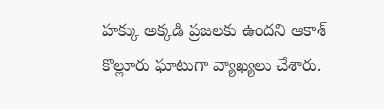హక్కు అక్కడి ప్రజలకు ఉందని ఆకాశ్ కొల్లూరు ఘాటుగా వ్యాఖ్యలు చేశారు.